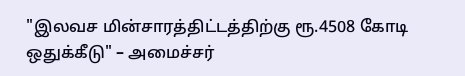"இலவச மின்சாரத்திட்டத்திற்கு ரூ.4508 கோடி ஒதுக்கீடு" – அமைச்சர்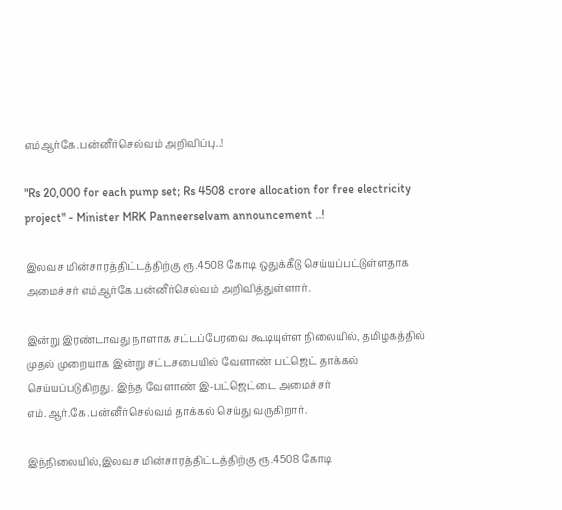எம்ஆர்கே.பன்னீர்செல்வம் அறிவிப்பு..!

"Rs 20,000 for each pump set; Rs 4508 crore allocation for free electricity project" - Minister MRK Panneerselvam announcement ..!

இலவச மின்சாரத்திட்டத்திற்கு ரூ.4508 கோடி ஒதுக்கீடு செய்யப்பட்டுள்ளதாக அமைச்சர் எம்ஆர்கே.பன்னீர்செல்வம் அறிவித்துள்ளார்.

இன்று இரண்டாவது நாளாக சட்டப்பேரவை கூடியுள்ள நிலையில், தமிழகத்தில் முதல் முறையாக இன்று சட்டசபையில் வேளாண் பட்ஜெட் தாக்கல் செய்யப்படுகிறது. இந்த வேளாண் இ-பட்ஜெட்டை அமைச்சர் எம்.ஆர்.கே.பன்னீர்செல்வம் தாக்கல் செய்து வருகிறார்.

இந்நிலையில்,இலவச மின்சாரத்திட்டத்திற்கு ரூ.4508 கோடி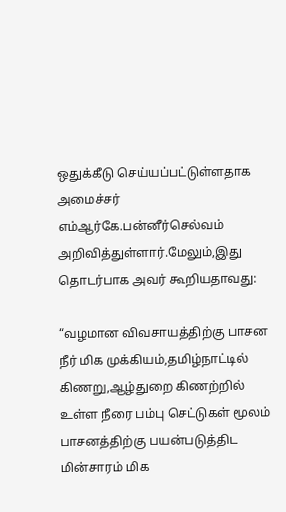ஒதுக்கீடு செய்யப்பட்டுள்ளதாக அமைச்சர் எம்ஆர்கே.பன்னீர்செல்வம் அறிவித்துள்ளார்.மேலும்,இது தொடர்பாக அவர் கூறியதாவது:

“வழமான விவசாயத்திற்கு பாசன நீர் மிக முக்கியம்,தமிழ்நாட்டில் கிணறு,ஆழ்துறை கிணற்றில் உள்ள நீரை பம்பு செட்டுகள் மூலம் பாசனத்திற்கு பயன்படுத்திட மின்சாரம் மிக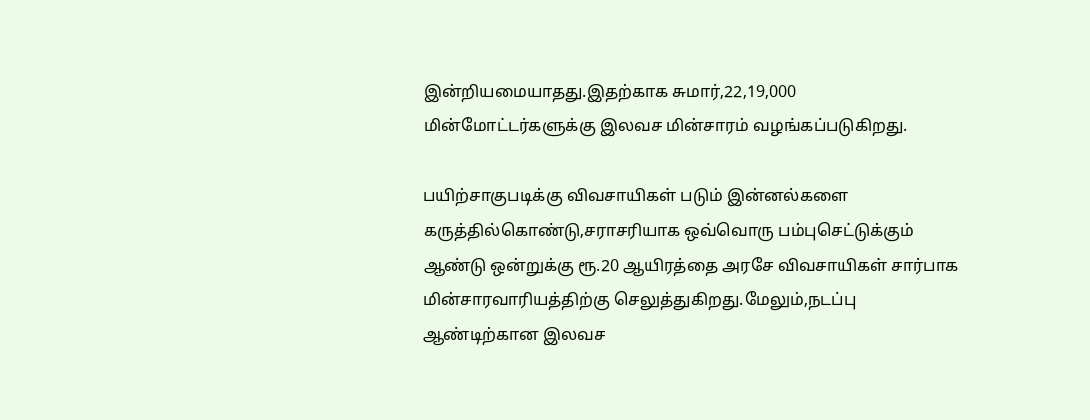இன்றியமையாதது.இதற்காக சுமார்,22,19,000 மின்மோட்டர்களுக்கு இலவச மின்சாரம் வழங்கப்படுகிறது.

பயிற்சாகுபடிக்கு விவசாயிகள் படும் இன்னல்களை கருத்தில்கொண்டு,சராசரியாக ஒவ்வொரு பம்புசெட்டுக்கும் ஆண்டு ஒன்றுக்கு ரூ.20 ஆயிரத்தை அரசே விவசாயிகள் சார்பாக மின்சாரவாரியத்திற்கு செலுத்துகிறது.மேலும்,நடப்பு ஆண்டிற்கான இலவச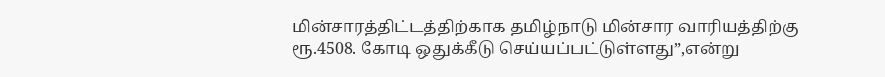மின்சாரத்திட்டத்திற்காக தமிழ்நாடு மின்சார வாரியத்திற்கு ரூ.4508. கோடி ஒதுக்கீடு செய்யப்பட்டுள்ளது”,என்று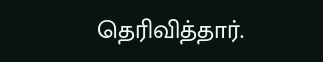தெரிவித்தார்.